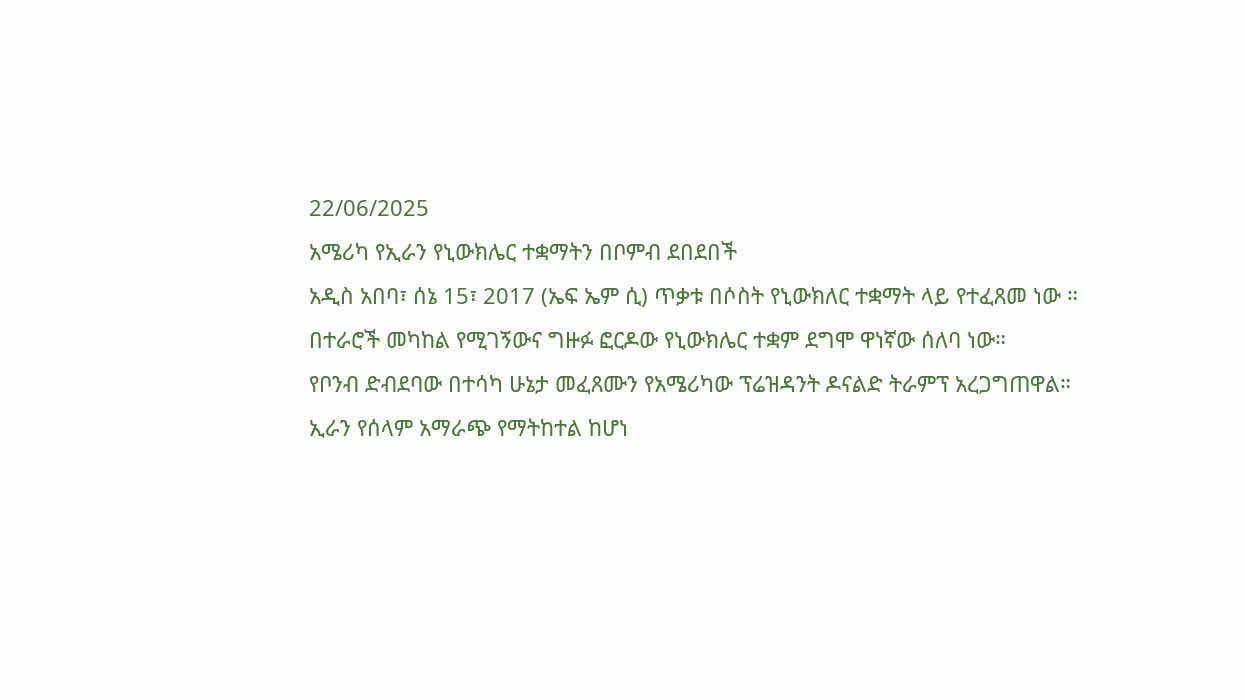22/06/2025
አሜሪካ የኢራን የኒውክሌር ተቋማትን በቦምብ ደበደበች
አዲስ አበባ፣ ሰኔ 15፣ 2017 (ኤፍ ኤም ሲ) ጥቃቱ በሶስት የኒውክለር ተቋማት ላይ የተፈጸመ ነው ።
በተራሮች መካከል የሚገኝውና ግዙፉ ፎርዶው የኒውክሌር ተቋም ደግሞ ዋነኛው ሰለባ ነው።
የቦንብ ድብደባው በተሳካ ሁኔታ መፈጸሙን የአሜሪካው ፕሬዝዳንት ዶናልድ ትራምፕ አረጋግጠዋል።
ኢራን የሰላም አማራጭ የማትከተል ከሆነ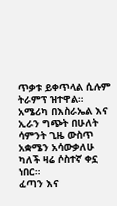ጥቃቱ ይቀጥላል ሲሉም ትራምፕ ዝተዋል።
አሜሪካ በእስራኤል እና ኢራን ግጭት በሁለት ሳምንት ጊዜ ውስጥ አቋሜን አሳውቃለሁ ካለች ዛሬ ሶስተኛ ቀኗ ነበር።
ፈጣን እና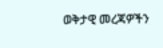ወቅታዊ መረጃዎችን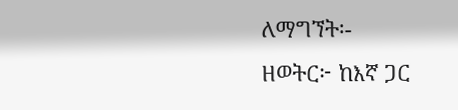ለማግኘት፡-
ዘወትር፦ ከእኛ ጋር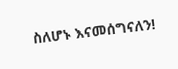ስለሆኑ እናመሰግናለን!